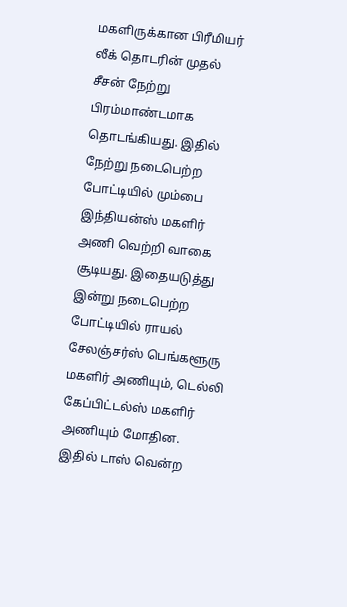மகளிருக்கான பிரீமியர் லீக் தொடரின் முதல் சீசன் நேற்று பிரம்மாண்டமாக தொடங்கியது. இதில் நேற்று நடைபெற்ற போட்டியில் மும்பை இந்தியன்ஸ் மகளிர் அணி வெற்றி வாகை சூடியது. இதையடுத்து இன்று நடைபெற்ற போட்டியில் ராயல் சேலஞ்சர்ஸ் பெங்களூரு மகளிர் அணியும், டெல்லி கேப்பிட்டல்ஸ் மகளிர் அணியும் மோதின. இதில் டாஸ் வென்ற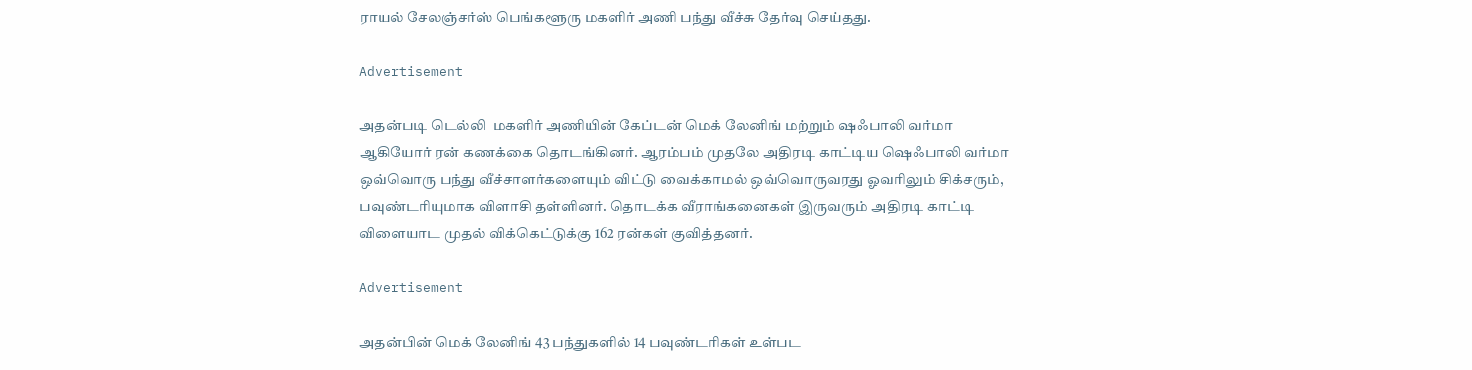ராயல் சேலஞ்சர்ஸ் பெங்களூரு மகளிர் அணி பந்து வீச்சு தேர்வு செய்தது.

Advertisement

அதன்படி டெல்லி  மகளிர் அணியின் கேப்டன் மெக் லேனிங் மற்றும் ஷஃபாலி வர்மா ஆகியோர் ரன் கணக்கை தொடங்கினர். ஆரம்பம் முதலே அதிரடி காட்டிய ஷெஃபாலி வர்மா ஒவ்வொரு பந்து வீச்சாளர்களையும் விட்டு வைக்காமல் ஒவ்வொருவரது ஓவரிலும் சிக்சரும், பவுண்டரியுமாக விளாசி தள்ளினர். தொடக்க வீராங்கனைகள் இருவரும் அதிரடி காட்டி விளையாட முதல் விக்கெட்டுக்கு 162 ரன்கள் குவித்தனர்.

Advertisement

அதன்பின் மெக் லேனிங் 43 பந்துகளில் 14 பவுண்டரிகள் உள்பட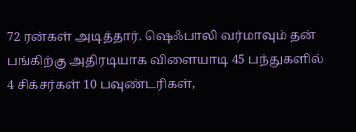72 ரன்கள் அடித்தார். ஷெஃபாலி வர்மாவும் தன் பங்கிற்கு அதிரடியாக விளையாடி 45 பந்துகளில் 4 சிக்சர்கள் 10 பவுண்டரிகள்,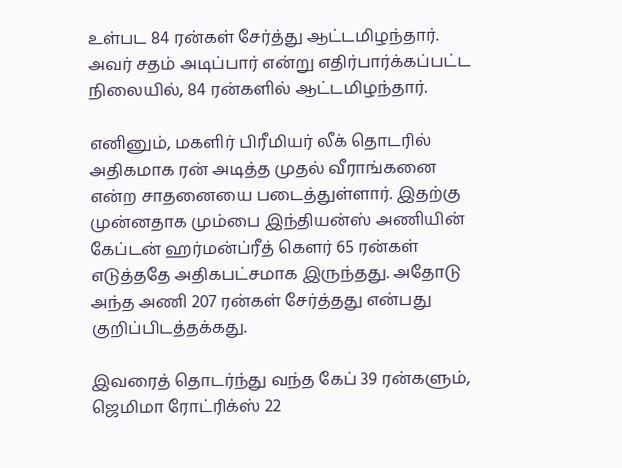உள்பட 84 ரன்கள் சேர்த்து ஆட்டமிழந்தார். அவர் சதம் அடிப்பார் என்று எதிர்பார்க்கப்பட்ட நிலையில், 84 ரன்களில் ஆட்டமிழந்தார்.

எனினும், மகளிர் பிரீமியர் லீக் தொடரில் அதிகமாக ரன் அடித்த முதல் வீராங்கனை என்ற சாதனையை படைத்துள்ளார். இதற்கு முன்னதாக மும்பை இந்தியன்ஸ் அணியின் கேப்டன் ஹர்மன்ப்ரீத் கௌர் 65 ரன்கள் எடுத்ததே அதிகபட்சமாக இருந்தது. அதோடு அந்த அணி 207 ரன்கள் சேர்த்தது என்பது குறிப்பிடத்தக்கது.

இவரைத் தொடர்ந்து வந்த கேப் 39 ரன்களும், ஜெமிமா ரோட்ரிக்ஸ் 22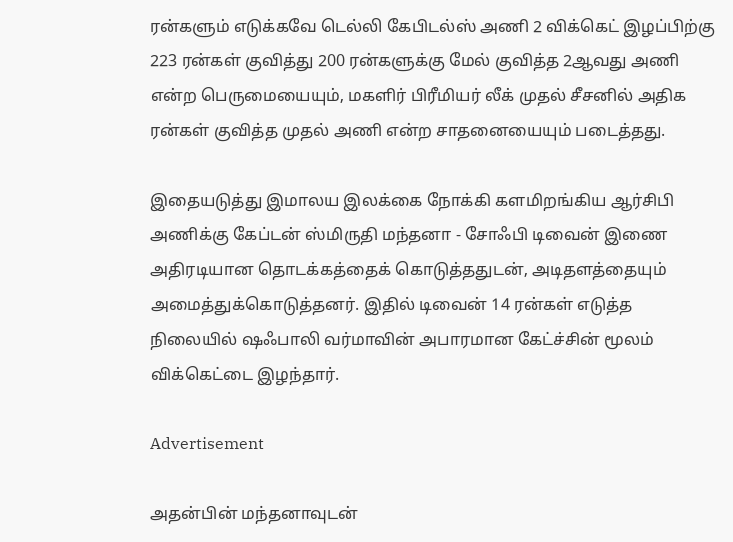ரன்களும் எடுக்கவே டெல்லி கேபிடல்ஸ் அணி 2 விக்கெட் இழப்பிற்கு 223 ரன்கள் குவித்து 200 ரன்களுக்கு மேல் குவித்த 2ஆவது அணி என்ற பெருமையையும், மகளிர் பிரீமியர் லீக் முதல் சீசனில் அதிக ரன்கள் குவித்த முதல் அணி என்ற சாதனையையும் படைத்தது.

இதையடுத்து இமாலய இலக்கை நோக்கி களமிறங்கிய ஆர்சிபி அணிக்கு கேப்டன் ஸ்மிருதி மந்தனா - சோஃபி டிவைன் இணை அதிரடியான தொடக்கத்தைக் கொடுத்ததுடன், அடிதளத்தையும் அமைத்துக்கொடுத்தனர். இதில் டிவைன் 14 ரன்கள் எடுத்த நிலையில் ஷஃபாலி வர்மாவின் அபாரமான கேட்ச்சின் மூலம் விக்கெட்டை இழந்தார்.

Advertisement

அதன்பின் மந்தனாவுடன்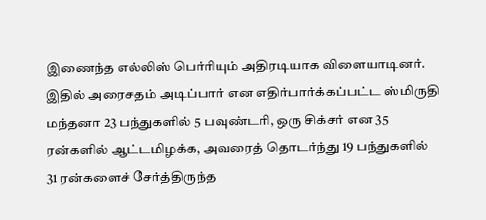இணைந்த எல்லிஸ் பெர்ரியும் அதிரடியாக விளையாடினர். இதில் அரைசதம் அடிப்பார் என எதிர்பார்க்கப்பட்ட ஸ்மிருதி மந்தனா 23 பந்துகளில் 5 பவுண்டரி, ஒரு சிக்சர் என 35 ரன்களில் ஆட்டமிழக்க, அவரைத் தொடர்ந்து 19 பந்துகளில் 31 ரன்களைச் சேர்த்திருந்த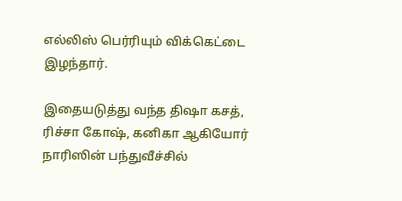எல்லிஸ் பெர்ரியும் விக்கெட்டை இழந்தார்.

இதையடுத்து வந்த திஷா கசத், ரிச்சா கோஷ், கனிகா ஆகியோர் நாரிஸின் பந்துவீச்சில்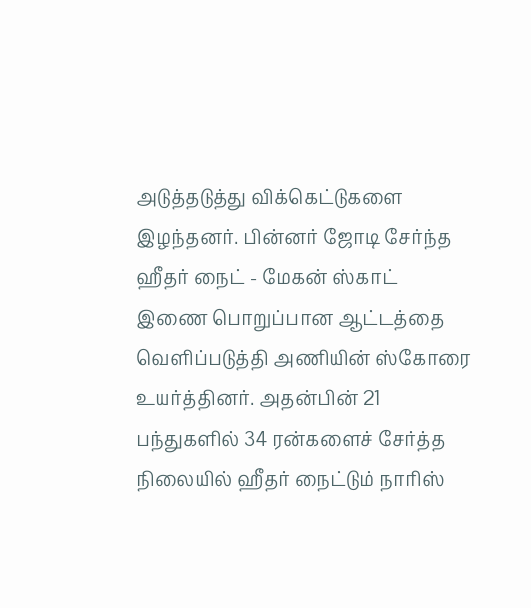அடுத்தடுத்து விக்கெட்டுகளை இழந்தனர். பின்னர் ஜோடி சேர்ந்த ஹீதர் நைட் - மேகன் ஸ்காட் இணை பொறுப்பான ஆட்டத்தை வெளிப்படுத்தி அணியின் ஸ்கோரை உயர்த்தினர். அதன்பின் 21 பந்துகளில் 34 ரன்களைச் சேர்த்த நிலையில் ஹீதர் நைட்டும் நாரிஸ்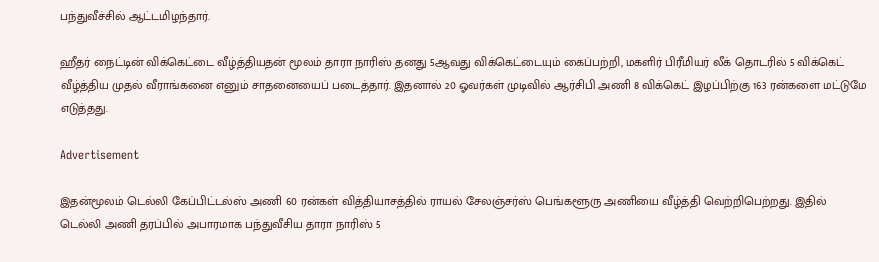பந்துவீச்சில் ஆட்டமிழந்தார்.

ஹீதர் நைட்டின் விக்கெட்டை வீழ்த்தியதன் மூலம் தாரா நாரிஸ் தனது 5ஆவது விக்கெட்டையும் கைப்பற்றி, மகளிர் பிரீமியர் லீக் தொடரில் 5 விக்கெட் வீழ்த்திய முதல் வீராங்கனை எனும் சாதனையைப் படைத்தார். இதனால் 20 ஓவர்கள் முடிவில் ஆர்சிபி அணி 8 விக்கெட் இழப்பிற்கு 163 ரன்களை மட்டுமே எடுத்தது.

Advertisement

இதன்மூலம் டெல்லி கேப்பிட்டல்ஸ் அணி 60 ரன்கள் வித்தியாசத்தில் ராயல் சேலஞ்சர்ஸ் பெங்களூரு அணியை வீழ்த்தி வெற்றிபெற்றது. இதில் டெல்லி அணி தரப்பில் அபாரமாக பந்துவீசிய தாரா நாரிஸ் 5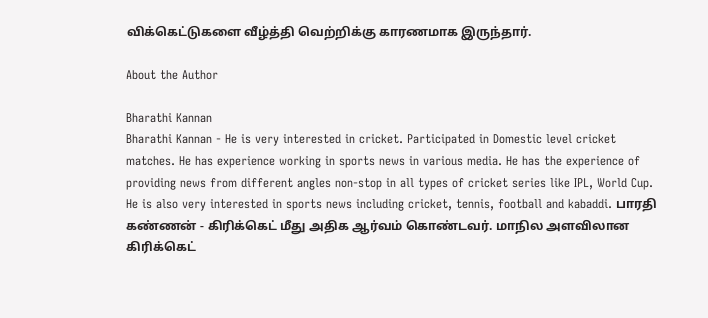விக்கெட்டுகளை வீழ்த்தி வெற்றிக்கு காரணமாக இருந்தார்.

About the Author

Bharathi Kannan
Bharathi Kannan - He is very interested in cricket. Participated in Domestic level cricket matches. He has experience working in sports news in various media. He has the experience of providing news from different angles non-stop in all types of cricket series like IPL, World Cup. He is also very interested in sports news including cricket, tennis, football and kabaddi. பாரதி கண்ணன் - கிரிக்கெட் மீது அதிக ஆர்வம் கொண்டவர். மாநில அளவிலான கிரிக்கெட்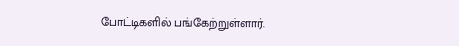போட்டிகளில் பங்கேற்றுள்ளார்.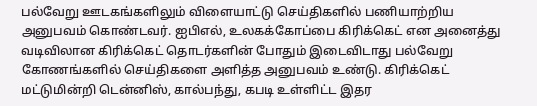பல்வேறு ஊடகங்களிலும் விளையாட்டு செய்திகளில் பணியாற்றிய அனுபவம் கொண்டவர். ஐபிஎல், உலகக்கோப்பை கிரிக்கெட் என அனைத்து வடிவிலான கிரிக்கெட் தொடர்களின் போதும் இடைவிடாது பல்வேறு கோணங்களில் செய்திகளை அளித்த அனுபவம் உண்டு. கிரிக்கெட் மட்டுமின்றி டென்னிஸ், கால்பந்து, கபடி உள்ளிட்ட இதர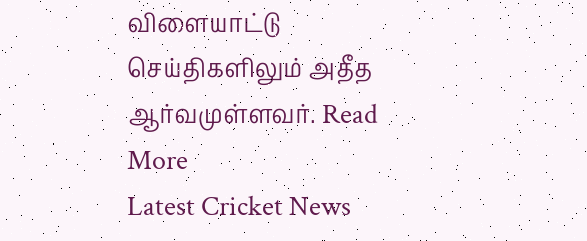விளையாட்டு செய்திகளிலும் அதீத ஆர்வமுள்ளவர். Read More
Latest Cricket News